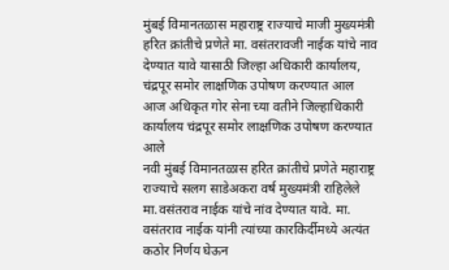मुंबई विमानतळास महाराष्ट्र राज्याचे माजी मुख्यमंत्री हरित क्रांतीचे प्रणेते मा. वसंतरावजी नाईक यांचे नाव देण्यात यावे यासाठी जिल्हा अधिकारी कार्यालय, चंद्रपूर समोर लाक्षणिक उपोषण करण्यात आल
आज अधिकृत गोर सेना च्या वतीने जिल्हाधिकारी कार्यालय चंद्रपूर समोर लाक्षणिक उपोषण करण्यात आले
नवी मुंबई विमानतळास हरित क्रांतीचे प्रणेते महाराष्ट्र राज्याचे सलग साडेअकरा वर्ष मुख्यमंत्री राहिलेले मा.वसंतराव नाईक यांचे नांव देण्यात यावे. मा. वसंतराव नाईक यांनी त्यांच्या कारकिर्दीमध्ये अत्यंत कठोर निर्णय घेऊन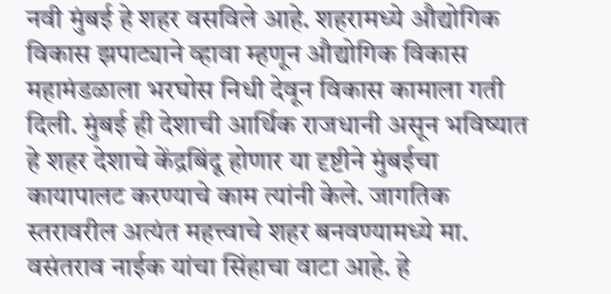नवी मुंबई हे शहर वसविले आहे. शहरामध्ये औद्योगिक विकास झपाट्याने व्हावा म्हणून औद्योगिक विकास महामंडळाला भरघोस निधी देवून विकास कामाला गती दिली. मुंबई ही देशाची आर्थिक राजधानी असून भविष्यात हे शहर देशाचे केंद्रबिंदू होणार या दृष्टीने मुंबईचा कायापालट करण्याचे काम त्यांनी केले. जागतिक स्तरावरील अत्यंत महत्त्वाचे शहर बनवण्यामध्ये मा. वसंतराव नाईक यांचा सिंहाचा वाटा आहे. हे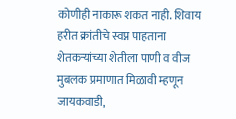कोणीही नाकारू शकत नाही. शिवाय हरीत क्रांतीचे स्वप्न पाहताना शेतकऱ्यांच्या शेतीला पाणी व वीज मुबलक प्रमाणात मिळावी म्हणून जायकवाडी,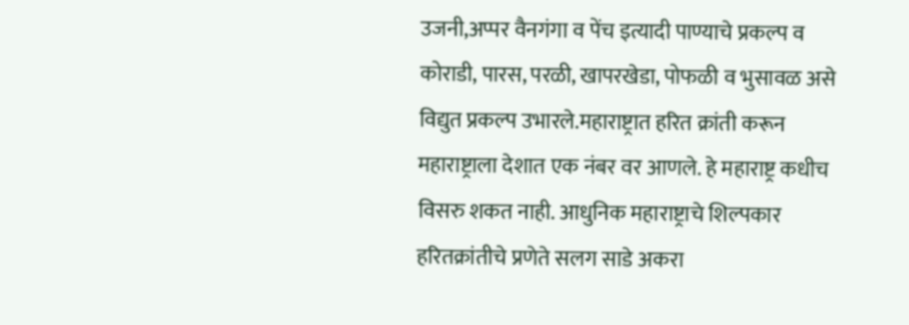उजनी,अप्पर वैनगंगा व पेंच इत्यादी पाण्याचे प्रकल्प व कोराडी, पारस, परळी, खापरखेडा, पोफळी व भुसावळ असे विद्युत प्रकल्प उभारले.महाराष्ट्रात हरित क्रांती करून महाराष्ट्राला देशात एक नंबर वर आणले. हे महाराष्ट्र कधीच विसरु शकत नाही. आधुनिक महाराष्ट्राचे शिल्पकार हरितक्रांतीचे प्रणेते सलग साडे अकरा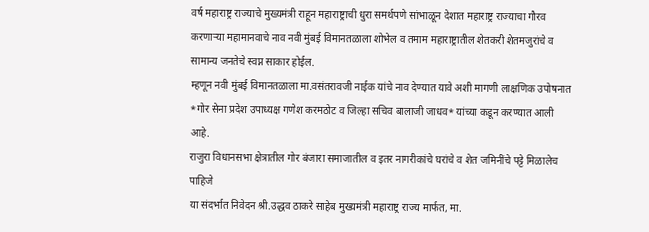वर्ष महाराष्ट्र राज्याचे मुख्यमंत्री राहून महाराष्ट्राची धुरा समर्थपणे सांभाळून देशात महाराष्ट्र राज्याचा गौरव करणाऱ्या महामानवाचे नाव नवी मुंबई विमानतळाला शोभेल व तमाम महाराष्ट्रातील शेतकरी शेतमजुरांचे व सामान्य जनतेचे स्वप्न साकार होईल.
म्हणून नवी मुंबई विमानतळाला मा.वसंतरावजी नाईक यांचे नाव देण्यात यावे अशी मागणी लाक्षणिक उपोषनात *गोर सेना प्रदेश उपाध्यक्ष गणेश करमठोट व जिल्हा सचिव बालाजी जाधव* यांच्या कडून करण्यात आली आहे.
राजुरा विधानसभा क्षेत्रातील गोर बंजारा समाजातील व इतर नागरीकांचे घरांचे व शेत जमिनींचे पट्टे मिळालेच पाहिजे
या संदर्भात निवेदन श्री.उद्धव ठाकरे साहेब मुख्यमंत्री महाराष्ट्र राज्य मार्फत, मा.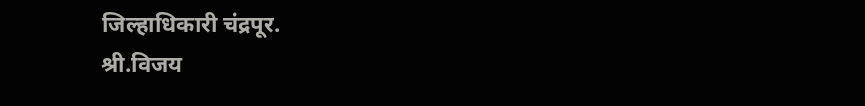जिल्हाधिकारी चंद्रपूर.
श्री.विजय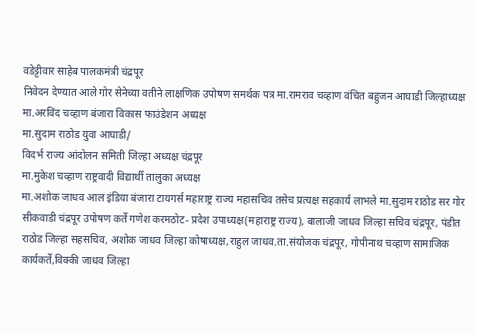वडेट्टीवार साहेब पालकमंत्री चंद्रपूर
निवेदन देण्यात आले गोर सेनेच्या वतीने लाक्षणिक उपोषण समर्थक पत्र मा.रामराव चव्हाण वंचित बहुजन आघाडी जिल्हाध्यक्ष
मा.अरविंद चव्हाण बंजारा विकास फाउंडेशन अध्यक्ष
मा.सुदाम राठोड युवा आघाडी/
विदर्भ राज्य आंदोलन समिती जिल्हा अध्यक्ष चंद्रपूर
मा.मुकेश चव्हाण राष्ट्रवादी विद्यार्थी तालुका अध्यक्ष
मा.अशोक जाधव आल इंडिया बंजारा टायगर्स महाराष्ट्र राज्य महासचिव तसेच प्रत्यक्ष सहकार्य लाभले मा.सुदाम राठोड सर गोर सीकवाडी चंद्रपूर उपोषण कर्ते गणेश करमठोट- प्रदेश उपाध्यक्ष(महाराष्ट्र राज्य), बालाजी जाधव जिल्हा सचिव चंद्रपूर, पंडीत राठोड जिल्हा सहसचिव, अशोक जाधव जिल्हा कोषाध्यक्ष,राहुल जाधव.ता.संयोजक चंद्रपूर, गोपीनाथ चव्हाण सामाजिक कार्यकर्ते,विक्की जाधव जिल्हा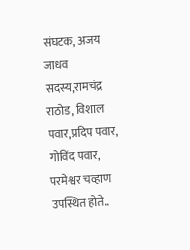संघटक, अजय जाधव सदस्य,रामचंद्र राठोड, विशाल पवार,प्रदिप पवार, गोविंद पवार, परमेश्वर चव्हाण
उपस्थित होते..